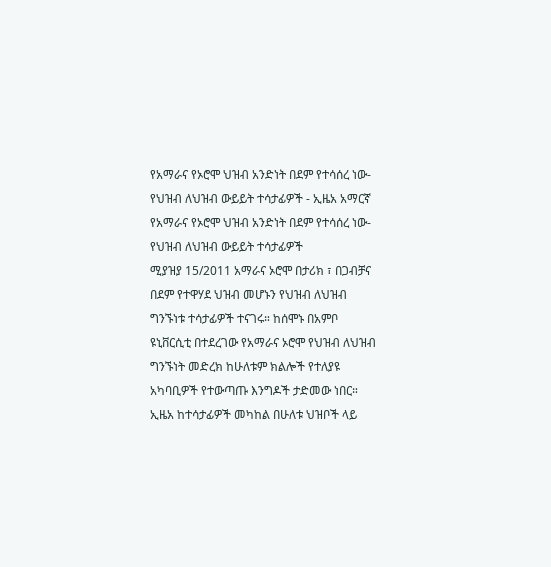የአማራና የኦሮሞ ህዝብ አንድነት በደም የተሳሰረ ነው-የህዝብ ለህዝብ ውይይት ተሳታፊዎች - ኢዜአ አማርኛ
የአማራና የኦሮሞ ህዝብ አንድነት በደም የተሳሰረ ነው-የህዝብ ለህዝብ ውይይት ተሳታፊዎች
ሚያዝያ 15/2011 አማራና ኦሮሞ በታሪክ ፣ በጋብቻና በደም የተዋሃደ ህዝብ መሆኑን የህዝብ ለህዝብ ግንኙነቱ ተሳታፊዎች ተናገሩ። ከሰሞኑ በአምቦ ዩኒቨርሲቲ በተደረገው የአማራና ኦሮሞ የህዝብ ለህዝብ ግንኙነት መድረክ ከሁለቱም ክልሎች የተለያዩ አካባቢዎች የተውጣጡ እንግዶች ታድመው ነበር። ኢዜአ ከተሳታፊዎች መካከል በሁለቱ ህዝቦች ላይ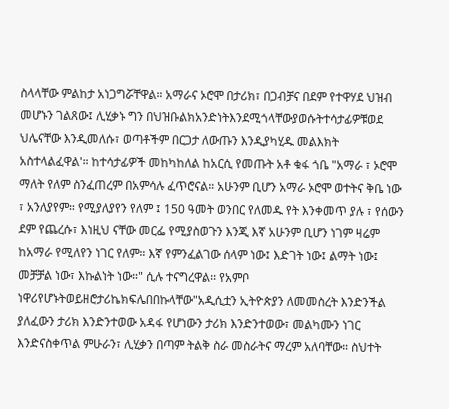ስላላቸው ምልከታ አነጋግሯቸዋል። አማራና ኦሮሞ በታሪክ፣ በጋብቻና በደም የተዋሃደ ህዝብ መሆኑን ገልጸው፤ ሊሂቃኑ ግን በህዝቡልክአንድነትእንደሚጎላቸውያወሱትተሳታፊዎቹወደ ህሌናቸው እንዲመለሱ፣ ወጣቶችም በርጋታ ለውጡን እንዲያካሂዱ መልእክት አስተላልፈዋል'። ከተሳታፊዎች መከካከለል ከአርሲ የመጡት አቶ ቁፋ ጎቤ "አማራ ፣ ኦሮሞ ማለት የለም ስንፈጠረም በአምሳሉ ፈጥሮናል። አሁንም ቢሆን አማራ ኦሮሞ ወተትና ቅቤ ነው ፣ አንለያየም። የሚያለያየን የለም ፤ 150 ዓመት ወንበር የለመዱ የት እንቀመጥ ያሉ ፣ የሰውን ደም የጨረሱ፣ እነዚህ ናቸው መርፌ የሚያስወጉን እንጂ እኛ አሁንም ቢሆን ነገም ዛሬም ከአማራ የሚለየን ነገር የለም። እኛ የምንፈልገው ሰላም ነው፤ እድገት ነው፤ ልማት ነው፤ መቻቻል ነው፣ እኩልነት ነው።" ሲሉ ተናግረዋል፡፡ የአምቦ ነዋሪየሆኑትወይዘሮታሪኬክፍሌበበኩላቸው"አዲሲቷን ኢትዮጵያን ለመመስረት እንድንችል ያለፈውን ታሪክ እንድንተወው አዳፋ የሆነውን ታሪክ እንድንተወው፣ መልካሙን ነገር እንድናስቀጥል ምሁራን፣ ሊሂቃን በጣም ትልቅ ስራ መስራትና ማረም አለባቸው። ስህተት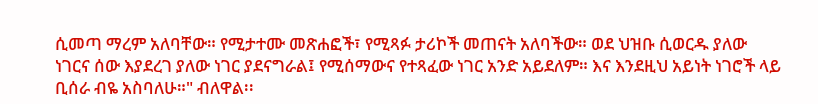ሲመጣ ማረም አለባቸው። የሚታተሙ መጽሐፎች፣ የሚጻፉ ታሪኮች መጠናት አለባችው። ወደ ህዝቡ ሲወርዱ ያለው ነገርና ሰው እያደረገ ያለው ነገር ያደናግራል፤ የሚሰማውና የተጻፈው ነገር አንድ አይደለም። እና እንደዚህ አይነት ነገሮች ላይ ቢሰራ ብዬ አስባለሁ።" ብለዋል፡፡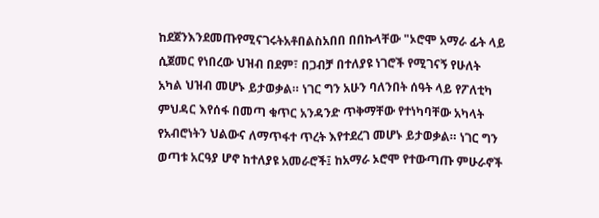ከደጀንእንደመጡየሚናገሩትአቶበልስአበበ በበኩላቸው "ኦሮሞ አማራ ፊት ላይ ሲጀመር የነበረው ህዝብ በደም፣ በጋብቻ በተለያዩ ነገሮች የሚገናኝ የሁለት አካል ህዝብ መሆኑ ይታወቃል። ነገር ግን አሁን ባለንበት ሰዓት ላይ የፖለቲካ ምህዳር እየሰፋ በመጣ ቁጥር አንዳንድ ጥቅማቸው የተነካባቸው አካላት የአብሮነትን ህልውና ለማጥፋተ ጥረት እየተደረገ መሆኑ ይታወቃል። ነገር ግን ወጣቱ አርዓያ ሆኖ ከተለያዩ አመራሮች፤ ከአማራ ኦሮሞ የተውጣጡ ምሁራኖች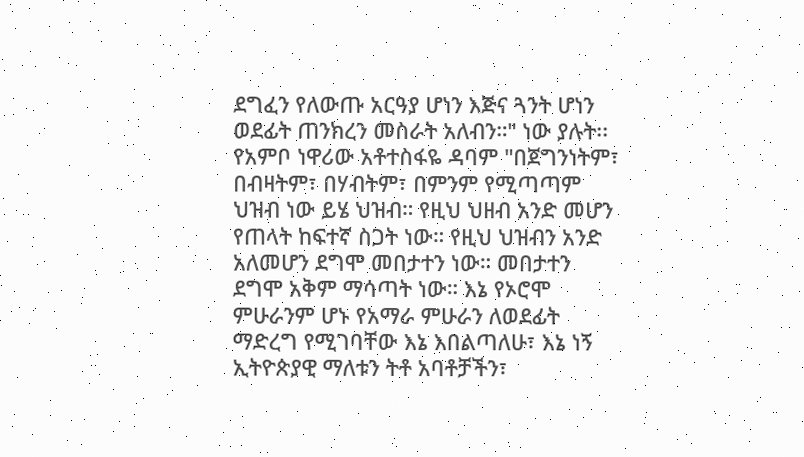ደግፈን የለውጡ አርዓያ ሆነን እጅና ጓንት ሆነን ወደፊት ጠንክረን መስራት አለብን።" ነው ያሉት፡፡ የአምቦ ነዋሪው አቶተስፋዬ ዳባም "በጀግንነትም፣ በብዛትም፣ በሃብትም፣ በምንም የሚጣጣም ህዝብ ነው ይሄ ህዝብ። የዚህ ህዘብ አንድ መሆን የጠላት ከፍተኛ ስጋት ነው። የዚህ ህዝብን አንድ አለመሆን ደግሞ መበታተን ነው። መበታተን ደግሞ አቅም ማሳጣት ነው። እኔ የኦሮሞ ምሁራንም ሆኑ የአማራ ምሁራን ለወደፊት ማድረግ የሚገባቸው እኔ እበልጣለሁ፣ እኔ ነኝ ኢትዮጵያዊ ማለቱን ትቶ አባቶቻችን፣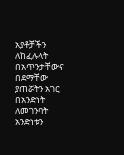አያቶቻችን ለከፈሉላት በአጥንታቸውና በደማቸው ያጠሯትን አገር በአንድነት ለመገንባት አንድነቱን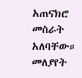አጠናክሮ መስራት አለባቸው። መለያየት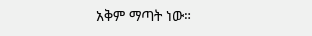አቅም ማጣት ነው።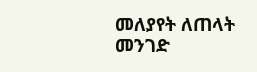መለያየት ለጠላት መንገድ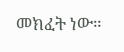መክፈት ነው።